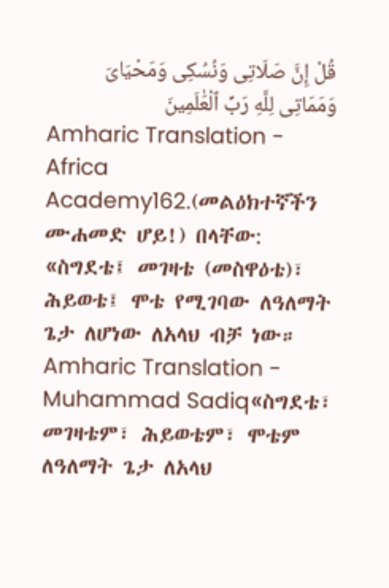قُلْ إِنَّ صَلَاتِى وَنُسُكِى وَمَحْيَاىَ وَمَمَاتِى لِلَّهِ رَبِّ ٱلْعَٰلَمِينَ
Amharic Translation - Africa Academy162.(መልዕክተኛችን ሙሐመድ ሆይ!) በላቸው: «ስግደቴ፤ መገዛቴ (መስዋዕቴ)፣ ሕይወቴ፤ ሞቴ የሚገባው ለዓለማት ጌታ ለሆነው ለአላህ ብቻ ነው።
Amharic Translation - Muhammad Sadiq«ስግደቴ፣ መገዛቴም፣ ሕይወቴም፣ ሞቴም ለዓለማት ጌታ ለአላህ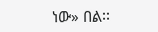ነው» በል፡፡